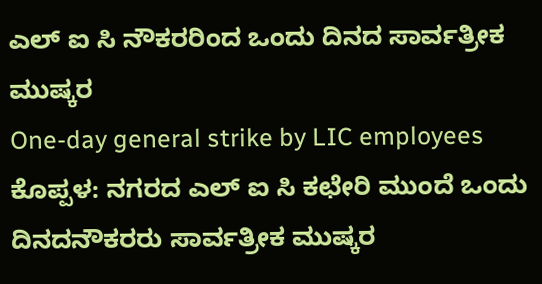ಎಲ್ ಐ ಸಿ ನೌಕರರಿಂದ ಒಂದು ದಿನದ ಸಾರ್ವತ್ರೀಕ ಮುಷ್ಕರ
One-day general strike by LIC employees
ಕೊಪ್ಪಳ: ನಗರದ ಎಲ್ ಐ ಸಿ ಕಛೇರಿ ಮುಂದೆ ಒಂದು ದಿನದನೌಕರರು ಸಾರ್ವತ್ರೀಕ ಮುಷ್ಕರ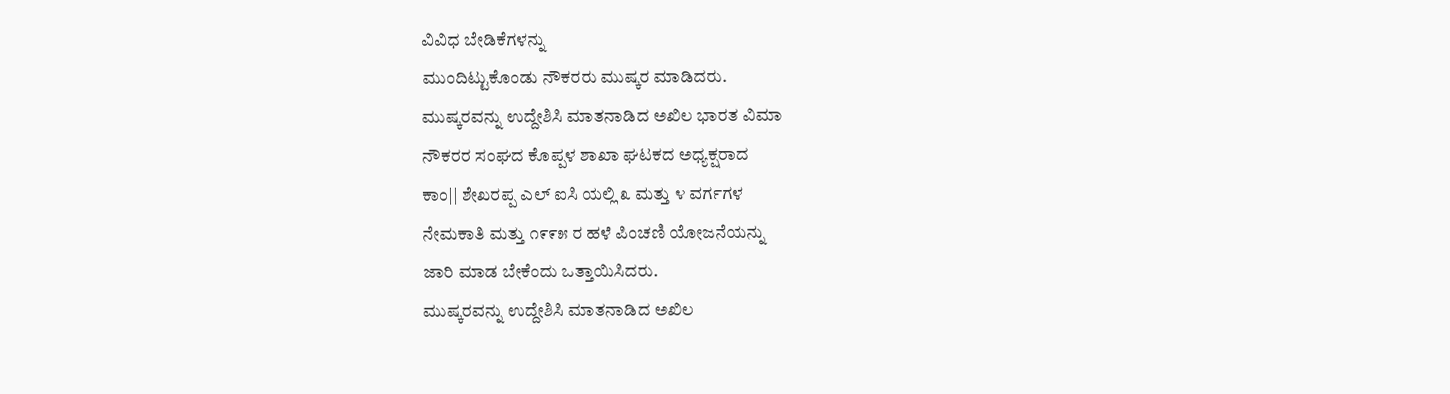ವಿವಿಧ ಬೇಡಿಕೆಗಳನ್ನು
ಮುಂದಿಟ್ಟುಕೊಂಡು ನೌಕರರು ಮುಷ್ಕರ ಮಾಡಿದರು.
ಮುಷ್ಕರವನ್ನು ಉದ್ದೇಶಿಸಿ ಮಾತನಾಡಿದ ಅಖಿಲ ಭಾರತ ವಿಮಾ
ನೌಕರರ ಸಂಘದ ಕೊಪ್ಪಳ ಶಾಖಾ ಘಟಕದ ಅಧ್ಯಕ್ಷರಾದ
ಕಾಂ|| ಶೇಖರಪ್ಪ ಎಲ್ ಐಸಿ ಯಲ್ಲಿ ೩ ಮತ್ತು ೪ ವರ್ಗಗಳ
ನೇಮಕಾತಿ ಮತ್ತು ೧೯೯೫ ರ ಹಳೆ ಪಿಂಚಣಿ ಯೋಜನೆಯನ್ನು
ಜಾರಿ ಮಾಡ ಬೇಕೆಂದು ಒತ್ತಾಯಿಸಿದರು.
ಮುಷ್ಕರವನ್ನು ಉದ್ದೇಶಿಸಿ ಮಾತನಾಡಿದ ಅಖಿಲ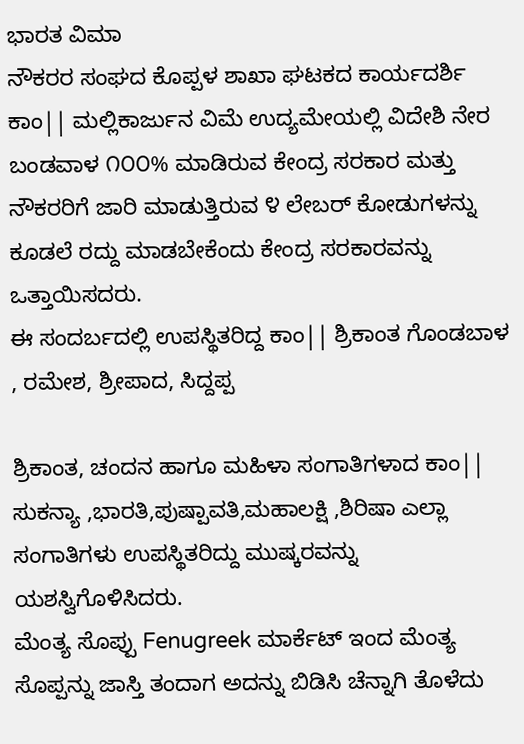ಭಾರತ ವಿಮಾ
ನೌಕರರ ಸಂಘದ ಕೊಪ್ಪಳ ಶಾಖಾ ಘಟಕದ ಕಾರ್ಯದರ್ಶಿ
ಕಾಂ|| ಮಲ್ಲಿಕಾರ್ಜುನ ವಿಮೆ ಉದ್ಯಮೇಯಲ್ಲಿ ವಿದೇಶಿ ನೇರ
ಬಂಡವಾಳ ೧೦೦% ಮಾಡಿರುವ ಕೇಂದ್ರ ಸರಕಾರ ಮತ್ತು
ನೌಕರರಿಗೆ ಜಾರಿ ಮಾಡುತ್ತಿರುವ ೪ ಲೇಬರ್ ಕೋಡುಗಳನ್ನು
ಕೂಡಲೆ ರದ್ದು ಮಾಡಬೇಕೆಂದು ಕೇಂದ್ರ ಸರಕಾರವನ್ನು
ಒತ್ತಾಯಿಸದರು.
ಈ ಸಂದರ್ಬದಲ್ಲಿ ಉಪಸ್ಥಿತರಿದ್ದ ಕಾಂ|| ಶ್ರಿಕಾಂತ ಗೊಂಡಬಾಳ , ರಮೇಶ, ಶ್ರೀಪಾದ, ಸಿದ್ದಪ್ಪ

ಶ್ರಿಕಾಂತ, ಚಂದನ ಹಾಗೂ ಮಹಿಳಾ ಸಂಗಾತಿಗಳಾದ ಕಾಂ||
ಸುಕನ್ಯಾ ,ಭಾರತಿ,ಪುಷ್ಪಾವತಿ,ಮಹಾಲಕ್ಷಿ ,ಶಿರಿಷಾ ಎಲ್ಲಾ
ಸಂಗಾತಿಗಳು ಉಪಸ್ಥಿತರಿದ್ದು ಮುಷ್ಕರವನ್ನು
ಯಶಸ್ವಿಗೊಳಿಸಿದರು.
ಮೆಂತ್ಯ ಸೊಪ್ಪು Fenugreek ಮಾರ್ಕೆಟ್ ಇಂದ ಮೆಂತ್ಯ ಸೊಪ್ಪನ್ನು ಜಾಸ್ತಿ ತಂದಾಗ ಅದನ್ನು ಬಿಡಿಸಿ ಚೆನ್ನಾಗಿ ತೊಳೆದು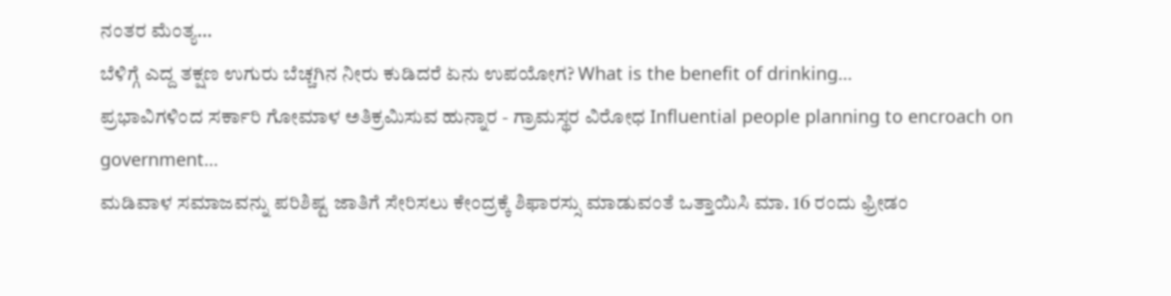ನಂತರ ಮೆಂತ್ಯ…
ಬೆಳಿಗ್ಗೆ ಎದ್ದ ತಕ್ಷಣ ಉಗುರು ಬೆಚ್ಚಗಿನ ನೀರು ಕುಡಿದರೆ ಏನು ಉಪಯೋಗ? What is the benefit of drinking…
ಪ್ರಭಾವಿಗಳಿಂದ ಸರ್ಕಾರಿ ಗೋಮಾಳ ಅತಿಕ್ರಮಿಸುವ ಹುನ್ನಾರ - ಗ್ರಾಮಸ್ಥರ ವಿರೋಧ Influential people planning to encroach on government…
ಮಡಿವಾಳ ಸಮಾಜವನ್ನು ಪರಿಶಿಷ್ಟ ಜಾತಿಗೆ ಸೇರಿಸಲು ಕೇಂದ್ರಕ್ಕೆ ಶಿಫಾರಸ್ಸು ಮಾಡುವಂತೆ ಒತ್ತಾಯಿಸಿ ಮಾ. 16 ರಂದು ಫ್ರೀಡಂ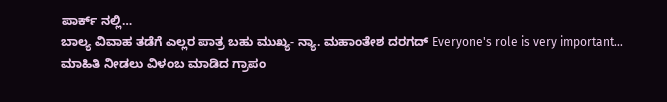ಪಾರ್ಕ್ ನಲ್ಲಿ…
ಬಾಲ್ಯ ವಿವಾಹ ತಡೆಗೆ ಎಲ್ಲರ ಪಾತ್ರ ಬಹು ಮುಖ್ಯ- ನ್ಯಾ. ಮಹಾಂತೇಶ ದರಗದ್ Everyone's role is very important…
ಮಾಹಿತಿ ನೀಡಲು ವಿಳಂಬ ಮಾಡಿದ ಗ್ರಾಪಂ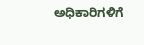ಅಧಿಕಾರಿಗಳಿಗೆ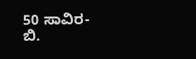50 ಸಾವಿರ- ಬಿ.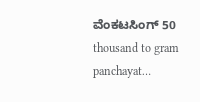ವೆಂಕಟಸಿಂಗ್ 50 thousand to gram panchayat…